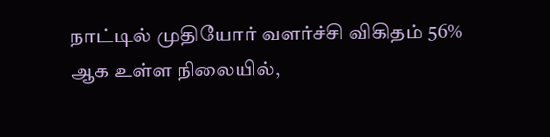நாட்டில் முதியோர் வளர்ச்சி விகிதம் 56% ஆக உள்ள நிலையில்,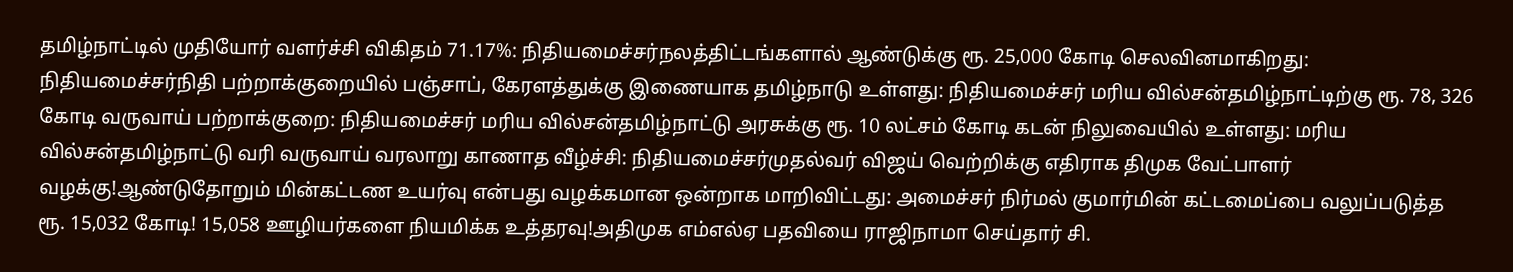தமிழ்நாட்டில் முதியோர் வளர்ச்சி விகிதம் 71.17%: நிதியமைச்சர்நலத்திட்டங்களால் ஆண்டுக்கு ரூ. 25,000 கோடி செலவினமாகிறது: நிதியமைச்சர்நிதி பற்றாக்குறையில் பஞ்சாப், கேரளத்துக்கு இணையாக தமிழ்நாடு உள்ளது: நிதியமைச்சர் மரிய வில்சன்தமிழ்நாட்டிற்கு ரூ. 78, 326 கோடி வருவாய் பற்றாக்குறை: நிதியமைச்சர் மரிய வில்சன்தமிழ்நாட்டு அரசுக்கு ரூ. 10 லட்சம் கோடி கடன் நிலுவையில் உள்ளது: மரிய வில்சன்தமிழ்நாட்டு வரி வருவாய் வரலாறு காணாத வீழ்ச்சி: நிதியமைச்சர்முதல்வர் விஜய் வெற்றிக்கு எதிராக திமுக வேட்பாளர் வழக்கு!ஆண்டுதோறும் மின்கட்டண உயர்வு என்பது வழக்கமான ஒன்றாக மாறிவிட்டது: அமைச்சர் நிர்மல் குமார்மின் கட்டமைப்பை வலுப்படுத்த ரூ. 15,032 கோடி! 15,058 ஊழியர்களை நியமிக்க உத்தரவு!அதிமுக எம்எல்ஏ பதவியை ராஜிநாமா செய்தார் சி.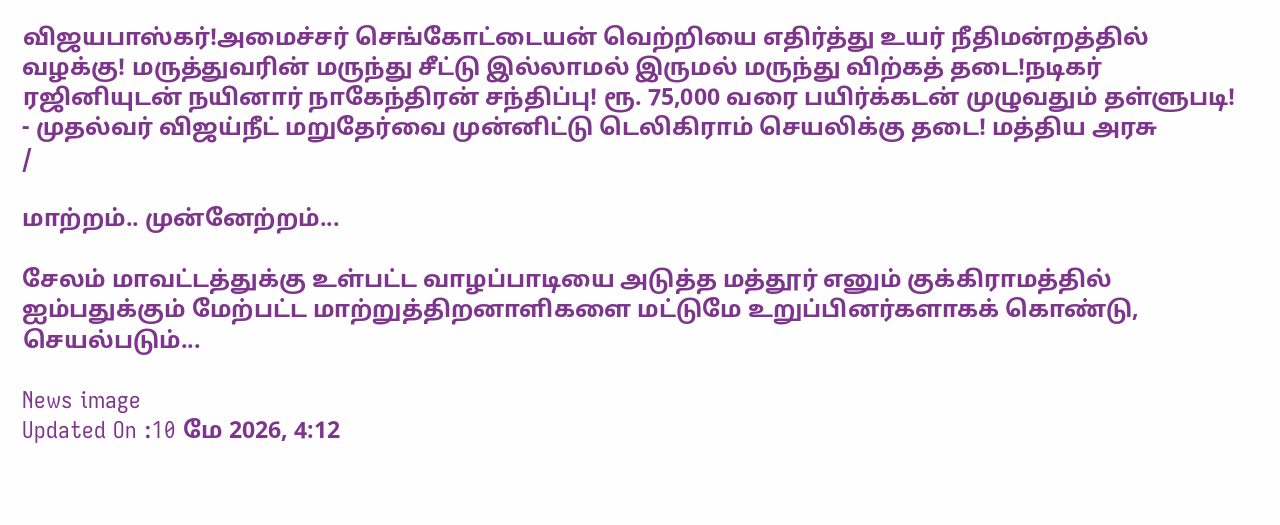விஜயபாஸ்கர்!அமைச்சர் செங்கோட்டையன் வெற்றியை எதிர்த்து உயர் நீதிமன்றத்தில் வழக்கு! மருத்துவரின் மருந்து சீட்டு இல்லாமல் இருமல் மருந்து விற்கத் தடை!நடிகர் ரஜினியுடன் நயினார் நாகேந்திரன் சந்திப்பு! ரூ. 75,000 வரை பயிர்க்கடன் முழுவதும் தள்ளுபடி! - முதல்வர் விஜய்நீட் மறுதேர்வை முன்னிட்டு டெலிகிராம் செயலிக்கு தடை! மத்திய அரசு
/

மாற்றம்.. முன்னேற்றம்...

சேலம் மாவட்டத்துக்கு உள்பட்ட வாழப்பாடியை அடுத்த மத்தூர் எனும் குக்கிராமத்தில் ஐம்பதுக்கும் மேற்பட்ட மாற்றுத்திறனாளிகளை மட்டுமே உறுப்பினர்களாகக் கொண்டு, செயல்படும்...

News image
Updated On :10 மே 2026, 4:12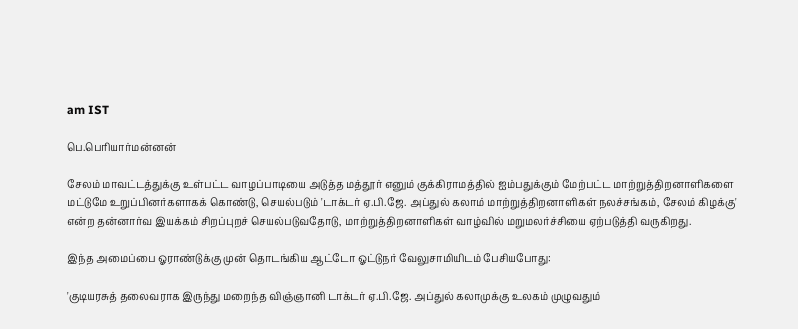am IST

பெ.பெரியார்மன்னன்

சேலம் மாவட்டத்துக்கு உள்பட்ட வாழப்பாடியை அடுத்த மத்தூர் எனும் குக்கிராமத்தில் ஐம்பதுக்கும் மேற்பட்ட மாற்றுத்திறனாளிகளை மட்டுமே உறுப்பினர்களாகக் கொண்டு, செயல்படும் 'டாக்டர் ஏ.பி.ஜே. அப்துல் கலாம் மாற்றுத்திறனாளிகள் நலச்சங்கம், சேலம் கிழக்கு' என்ற தன்னார்வ இயக்கம் சிறப்புறச் செயல்படுவதோடு, மாற்றுத்திறனாளிகள் வாழ்வில் மறுமலர்ச்சியை ஏற்படுத்தி வருகிறது.

இந்த அமைப்பை ஓராண்டுக்கு முன் தொடங்கிய ஆட்டோ ஓட்டுநர் வேலுசாமியிடம் பேசியபோது:

'குடியரசுத் தலைவராக இருந்து மறைந்த விஞ்ஞானி டாக்டர் ஏ.பி.ஜே. அப்துல் கலாமுக்கு உலகம் முழுவதும்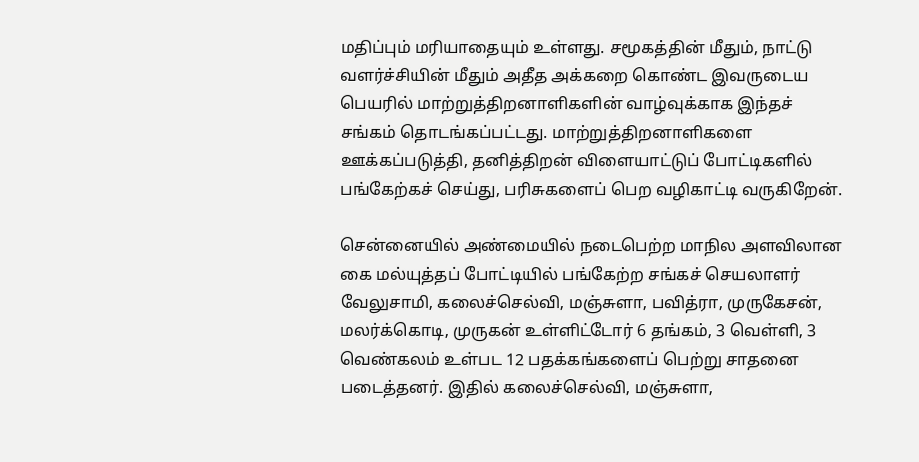மதிப்பும் மரியாதையும் உள்ளது. சமூகத்தின் மீதும், நாட்டு வளர்ச்சியின் மீதும் அதீத அக்கறை கொண்ட இவருடைய பெயரில் மாற்றுத்திறனாளிகளின் வாழ்வுக்காக இந்தச் சங்கம் தொடங்கப்பட்டது. மாற்றுத்திறனாளிகளை ஊக்கப்படுத்தி, தனித்திறன் விளையாட்டுப் போட்டிகளில் பங்கேற்கச் செய்து, பரிசுகளைப் பெற வழிகாட்டி வருகிறேன்.

சென்னையில் அண்மையில் நடைபெற்ற மாநில அளவிலான கை மல்யுத்தப் போட்டியில் பங்கேற்ற சங்கச் செயலாளர் வேலுசாமி, கலைச்செல்வி, மஞ்சுளா, பவித்ரா, முருகேசன், மலர்க்கொடி, முருகன் உள்ளிட்டோர் 6 தங்கம், 3 வெள்ளி, 3 வெண்கலம் உள்பட 12 பதக்கங்களைப் பெற்று சாதனை படைத்தனர். இதில் கலைச்செல்வி, மஞ்சுளா,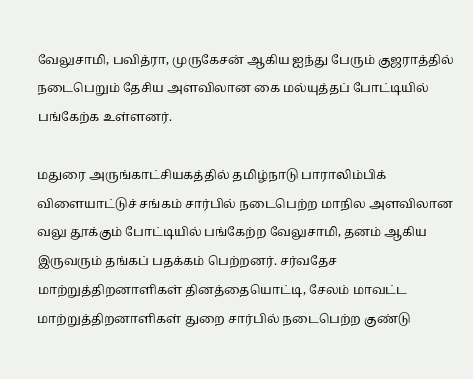வேலுசாமி, பவித்ரா, முருகேசன் ஆகிய ஐந்து பேரும் குஜராத்தில் நடைபெறும் தேசிய அளவிலான கை மல்யுத்தப் போட்டியில் பங்கேற்க உள்ளனர்.

மதுரை அருங்காட்சியகத்தில் தமிழ்நாடு பாராலிம்பிக் விளையாட்டுச் சங்கம் சார்பில் நடைபெற்ற மாநில அளவிலான வலு தூக்கும் போட்டியில் பங்கேற்ற வேலுசாமி, தனம் ஆகிய இருவரும் தங்கப் பதக்கம் பெற்றனர். சர்வதேச மாற்றுத்திறனாளிகள் தினத்தையொட்டி, சேலம் மாவட்ட மாற்றுத்திறனாளிகள் துறை சார்பில் நடைபெற்ற குண்டு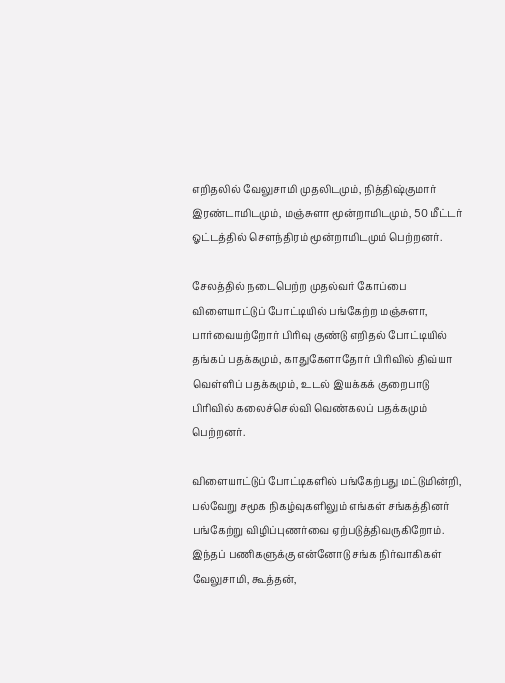எறிதலில் வேலுசாமி முதலிடமும், நித்திஷ்குமார் இரண்டாமிடமும், மஞ்சுளா மூன்றாமிடமும், 50 மீட்டர் ஓட்டத்தில் சௌந்திரம் மூன்றாமிடமும் பெற்றனர்.

சேலத்தில் நடைபெற்ற முதல்வர் கோப்பை விளையாட்டுப் போட்டியில் பங்கேற்ற மஞ்சுளா, பார்வையற்றோர் பிரிவு குண்டு எறிதல் போட்டியில் தங்கப் பதக்கமும், காதுகேளாதோர் பிரிவில் திவ்யா வெள்ளிப் பதக்கமும், உடல் இயக்கக் குறைபாடு பிரிவில் கலைச்செல்வி வெண்கலப் பதக்கமும் பெற்றனர்.

விளையாட்டுப் போட்டிகளில் பங்கேற்பது மட்டுமின்றி, பல்வேறு சமூக நிகழ்வுகளிலும் எங்கள் சங்கத்தினர் பங்கேற்று விழிப்புணர்வை ஏற்படுத்திவருகிறோம். இந்தப் பணிகளுக்கு என்னோடு சங்க நிர்வாகிகள் வேலுசாமி, கூத்தன்,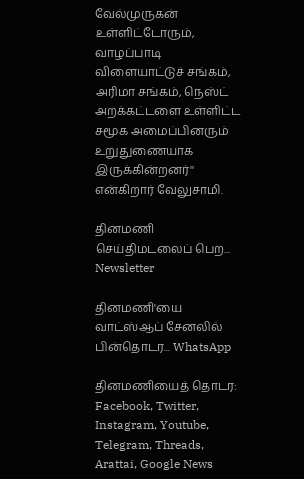வேல்முருகன் உள்ளிட்டோரும், வாழப்பாடி விளையாட்டுச் சங்கம், அரிமா சங்கம், நெஸ்ட் அறக்கட்டளை உள்ளிட்ட சமூக அமைப்பினரும் உறுதுணையாக இருக்கின்றனர்'' என்கிறார் வேலுசாமி.

தினமணி செய்திமடலைப் பெற... Newsletter

தினமணி'யை வாட்ஸ்ஆப் சேனலில் பின்தொடர... WhatsApp

தினமணியைத் தொடர: Facebook, Twitter, Instagram, Youtube, Telegram, Threads, Arattai, Google News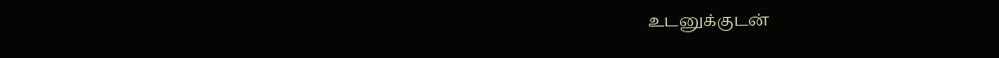உடனுக்குடன்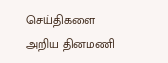செய்திகளை அறிய தினமணி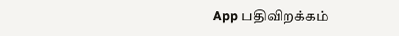App பதிவிறக்கம்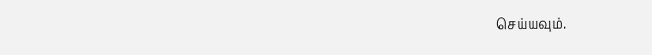செய்யவும்.